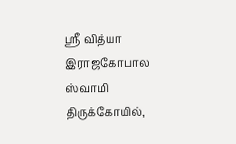ஸ்ரீ வித்யா இராஜகோபால ஸ்வாமி திருக்கோயில்,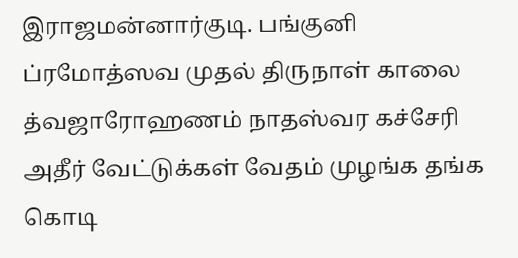இராஜமன்னார்குடி. பங்குனி ப்ரமோத்ஸவ முதல் திருநாள் காலை த்வஜாரோஹணம் நாதஸ்வர கச்சேரி அதீர் வேட்டுக்கள் வேதம் முழங்க தங்க கொடி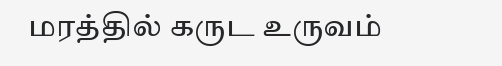மரத்தில் கருட உருவம்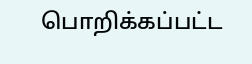பொறிக்கப்பட்ட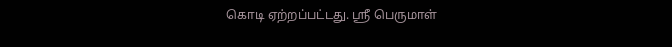கொடி ஏற்றப்பட்டது. ஸ்ரீ பெருமாள்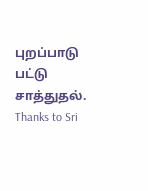புறப்பாடு பட்டு சாத்துதல்.
Thanks to Sri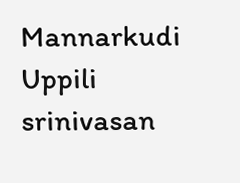Mannarkudi Uppili srinivasan